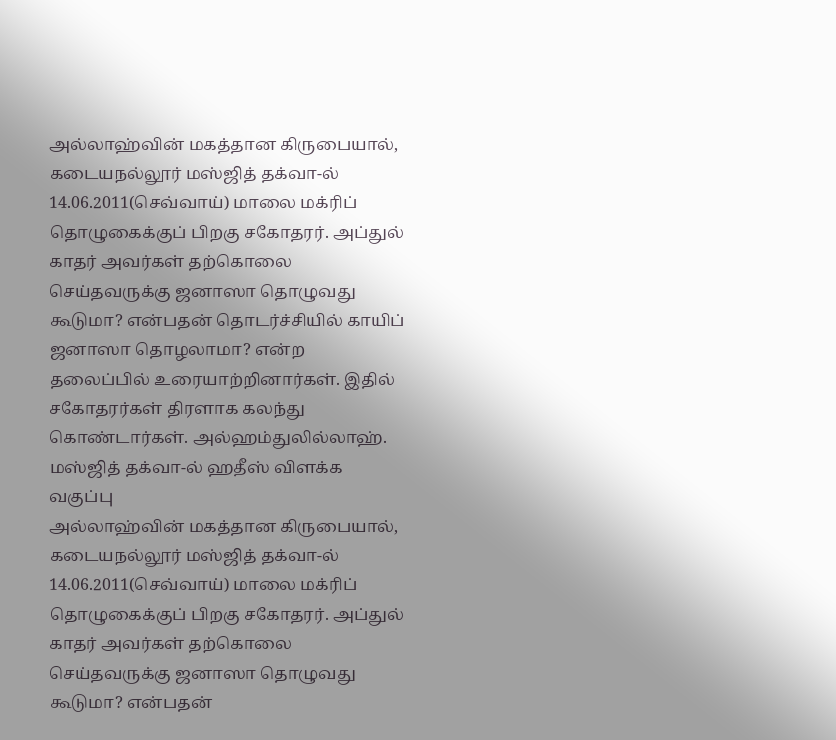அல்லாஹ்வின் மகத்தான கிருபையால், கடையநல்லூர் மஸ்ஜித் தக்வா-ல் 14.06.2011(செவ்வாய்) மாலை மக்ரிப் தொழுகைக்குப் பிறகு சகோதரர். அப்துல் காதர் அவர்கள் தற்கொலை செய்தவருக்கு ஜனாஸா தொழுவது கூடுமா? என்பதன் தொடர்ச்சியில் காயிப் ஜனாஸா தொழலாமா? என்ற தலைப்பில் உரையாற்றினார்கள். இதில் சகோதரர்கள் திரளாக கலந்து கொண்டார்கள். அல்ஹம்துலில்லாஹ். மஸ்ஜித் தக்வா-ல் ஹதீஸ் விளக்க வகுப்பு
அல்லாஹ்வின் மகத்தான கிருபையால், கடையநல்லூர் மஸ்ஜித் தக்வா-ல் 14.06.2011(செவ்வாய்) மாலை மக்ரிப் தொழுகைக்குப் பிறகு சகோதரர். அப்துல் காதர் அவர்கள் தற்கொலை செய்தவருக்கு ஜனாஸா தொழுவது கூடுமா? என்பதன்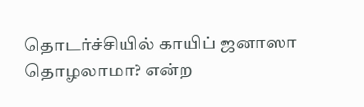தொடர்ச்சியில் காயிப் ஜனாஸா தொழலாமா? என்ற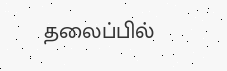தலைப்பில்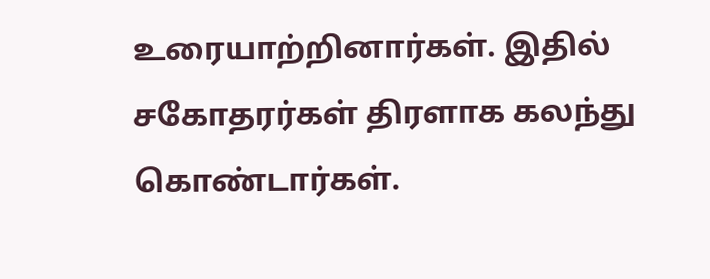உரையாற்றினார்கள். இதில் சகோதரர்கள் திரளாக கலந்து கொண்டார்கள்.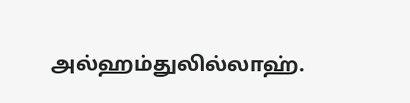அல்ஹம்துலில்லாஹ்.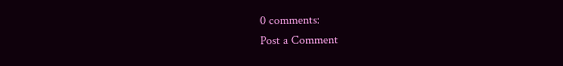0 comments:
Post a Comment